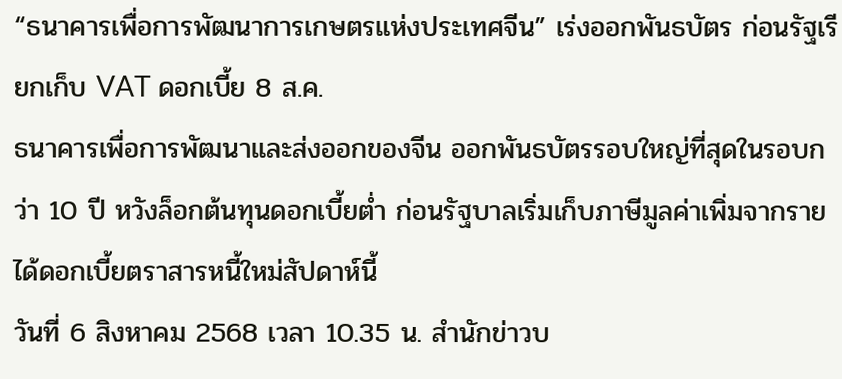“ธนาคารเพื่อการพัฒนาการเกษตรแห่งประเทศจีน” เร่งออกพันธบัตร ก่อนรัฐเรียกเก็บ VAT ดอกเบี้ย 8 ส.ค.
ธนาคารเพื่อการพัฒนาและส่งออกของจีน ออกพันธบัตรรอบใหญ่ที่สุดในรอบกว่า 10 ปี หวังล็อกต้นทุนดอกเบี้ยต่ำ ก่อนรัฐบาลเริ่มเก็บภาษีมูลค่าเพิ่มจากรายได้ดอกเบี้ยตราสารหนี้ใหม่สัปดาห์นี้
วันที่ 6 สิงหาคม 2568 เวลา 10.35 น. สำนักข่าวบ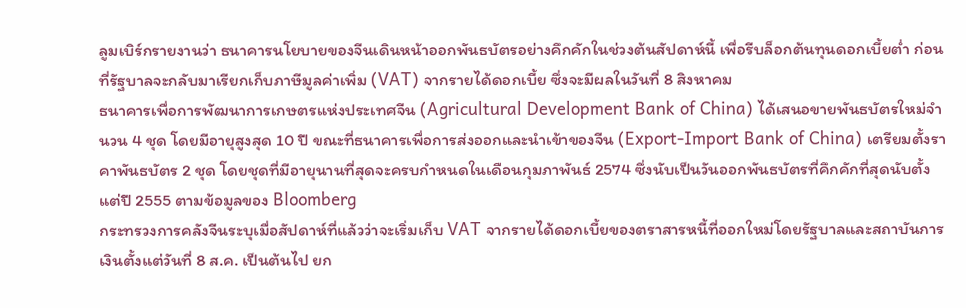ลูมเบิร์กรายงานว่า ธนาคารนโยบายของจีนเดินหน้าออกพันธบัตรอย่างคึกคักในช่วงต้นสัปดาห์นี้ เพื่อรีบล็อกต้นทุนดอกเบี้ยต่ำ ก่อนที่รัฐบาลจะกลับมาเรียกเก็บภาษีมูลค่าเพิ่ม (VAT) จากรายได้ดอกเบี้ย ซึ่งจะมีผลในวันที่ 8 สิงหาคม
ธนาคารเพื่อการพัฒนาการเกษตรแห่งประเทศจีน (Agricultural Development Bank of China) ได้เสนอขายพันธบัตรใหม่จำนวน 4 ชุด โดยมีอายุสูงสุด 10 ปี ขณะที่ธนาคารเพื่อการส่งออกและนำเข้าของจีน (Export-Import Bank of China) เตรียมตั้งราคาพันธบัตร 2 ชุด โดยชุดที่มีอายุนานที่สุดจะครบกำหนดในเดือนกุมภาพันธ์ 2574 ซึ่งนับเป็นวันออกพันธบัตรที่คึกคักที่สุดนับตั้งแต่ปี 2555 ตามข้อมูลของ Bloomberg
กระทรวงการคลังจีนระบุเมื่อสัปดาห์ที่แล้วว่าจะเริ่มเก็บ VAT จากรายได้ดอกเบี้ยของตราสารหนี้ที่ออกใหม่โดยรัฐบาลและสถาบันการเงินตั้งแต่วันที่ 8 ส.ค. เป็นต้นไป ยก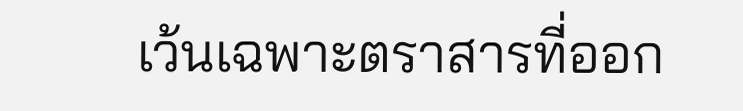เว้นเฉพาะตราสารที่ออก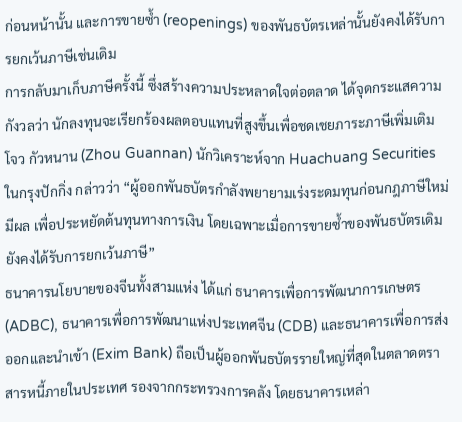ก่อนหน้านั้น และการขายซ้ำ (reopenings) ของพันธบัตรเหล่านั้นยังคงได้รับการยกเว้นภาษีเช่นเดิม
การกลับมาเก็บภาษีครั้งนี้ ซึ่งสร้างความประหลาดใจต่อตลาด ได้จุดกระแสความกังวลว่า นักลงทุนจะเรียกร้องผลตอบแทนที่สูงขึ้นเพื่อชดเชยภาระภาษีเพิ่มเติม
โจว กัวหนาน (Zhou Guannan) นักวิเคราะห์จาก Huachuang Securities ในกรุงปักกิ่ง กล่าวว่า “ผู้ออกพันธบัตรกำลังพยายามเร่งระดมทุนก่อนกฎภาษีใหม่มีผล เพื่อประหยัดต้นทุนทางการเงิน โดยเฉพาะเมื่อการขายซ้ำของพันธบัตรเดิมยังคงได้รับการยกเว้นภาษี”
ธนาคารนโยบายของจีนทั้งสามแห่ง ได้แก่ ธนาคารเพื่อการพัฒนาการเกษตร (ADBC), ธนาคารเพื่อการพัฒนาแห่งประเทศจีน (CDB) และธนาคารเพื่อการส่งออกและนำเข้า (Exim Bank) ถือเป็นผู้ออกพันธบัตรรายใหญ่ที่สุดในตลาดตราสารหนี้ภายในประเทศ รองจากกระทรวงการคลัง โดยธนาคารเหล่า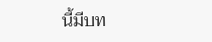นี้มีบท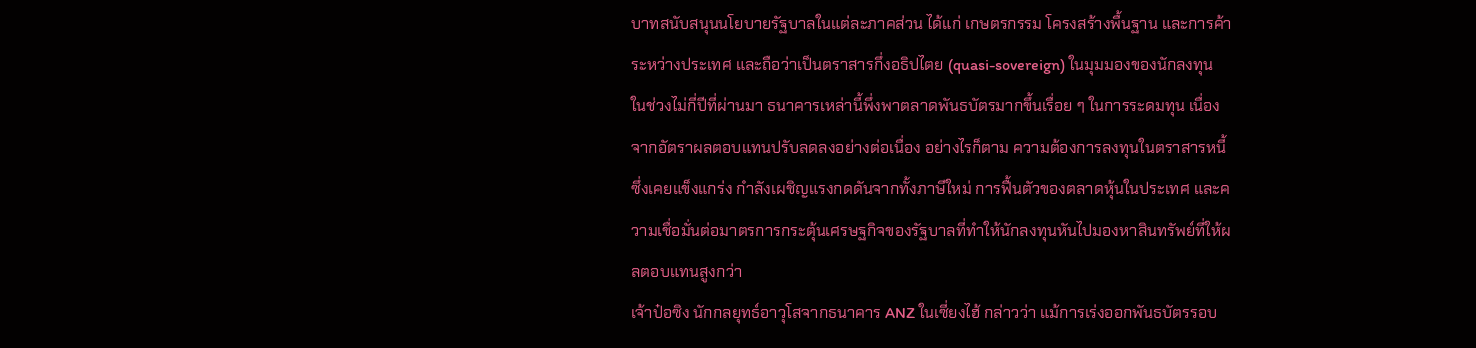บาทสนับสนุนนโยบายรัฐบาลในแต่ละภาคส่วน ได้แก่ เกษตรกรรม โครงสร้างพื้นฐาน และการค้าระหว่างประเทศ และถือว่าเป็นตราสารกึ่งอธิปไตย (quasi-sovereign) ในมุมมองของนักลงทุน
ในช่วงไม่กี่ปีที่ผ่านมา ธนาคารเหล่านี้พึ่งพาตลาดพันธบัตรมากขึ้นเรื่อย ๆ ในการระดมทุน เนื่องจากอัตราผลตอบแทนปรับลดลงอย่างต่อเนื่อง อย่างไรก็ตาม ความต้องการลงทุนในตราสารหนี้ซึ่งเคยแข็งแกร่ง กำลังเผชิญแรงกดดันจากทั้งภาษีใหม่ การฟื้นตัวของตลาดหุ้นในประเทศ และความเชื่อมั่นต่อมาตรการกระตุ้นเศรษฐกิจของรัฐบาลที่ทำให้นักลงทุนหันไปมองหาสินทรัพย์ที่ให้ผลตอบแทนสูงกว่า
เจ้าป๋อซิง นักกลยุทธ์อาวุโสจากธนาคาร ANZ ในเซี่ยงไฮ้ กล่าวว่า แม้การเร่งออกพันธบัตรรอบ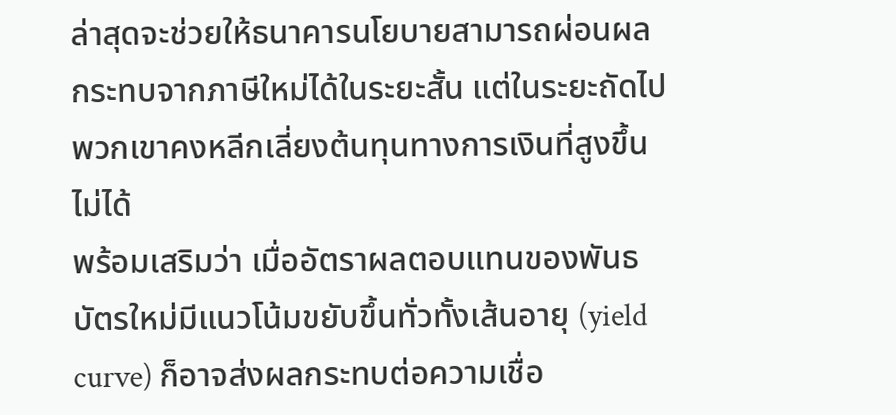ล่าสุดจะช่วยให้ธนาคารนโยบายสามารถผ่อนผลกระทบจากภาษีใหม่ได้ในระยะสั้น แต่ในระยะถัดไปพวกเขาคงหลีกเลี่ยงต้นทุนทางการเงินที่สูงขึ้นไม่ได้
พร้อมเสริมว่า เมื่ออัตราผลตอบแทนของพันธบัตรใหม่มีแนวโน้มขยับขึ้นทั่วทั้งเส้นอายุ (yield curve) ก็อาจส่งผลกระทบต่อความเชื่อ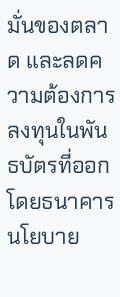มั่นของตลาด และลดความต้องการลงทุนในพันธบัตรที่ออกโดยธนาคารนโยบาย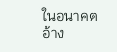ในอนาคต
อ้าง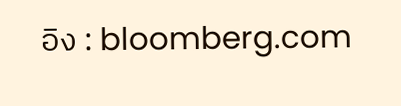อิง : bloomberg.com